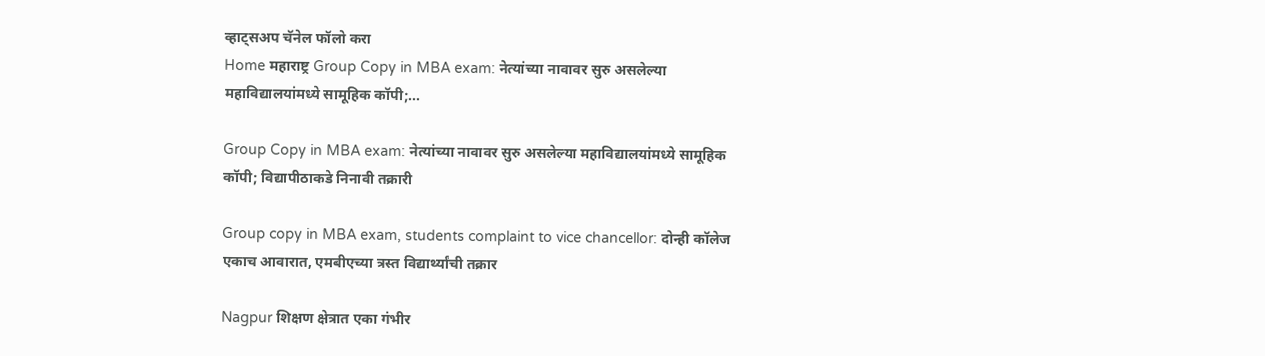व्हाट्सअप चॅनेल फॉलो करा
Home महाराष्ट्र Group Copy in MBA exam: नेत्यांच्या नावावर सुरु असलेल्या महाविद्यालयांमध्ये सामूहिक कॉपी;...

Group Copy in MBA exam: नेत्यांच्या नावावर सुरु असलेल्या महाविद्यालयांमध्ये सामूहिक कॉपी; विद्यापीठाकडे निनावी तक्रारी

Group copy in MBA exam, students complaint to vice chancellor: दोन्ही कॉलेज एकाच आवारात, एमबीएच्या त्रस्त विद्यार्थ्यांची तक्रार

Nagpur शिक्षण क्षेत्रात एका गंभीर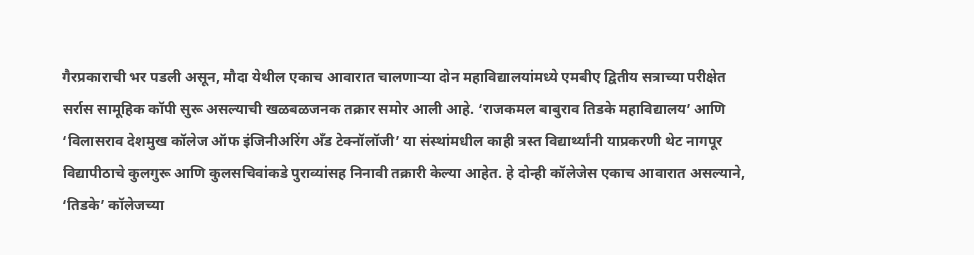गैरप्रकाराची भर पडली असून, मौदा येथील एकाच आवारात चालणाऱ्या दोन महाविद्यालयांमध्ये एमबीए द्वितीय सत्राच्या परीक्षेत सर्रास सामूहिक कॉपी सुरू असल्याची खळबळजनक तक्रार समोर आली आहे. ‘राजकमल बाबुराव तिडके महाविद्यालय’ आणि ‘विलासराव देशमुख कॉलेज ऑफ इंजिनीअरिंग अँड टेक्नॉलॉजी’ या संस्थांमधील काही त्रस्त विद्यार्थ्यांनी याप्रकरणी थेट नागपूर विद्यापीठाचे कुलगुरू आणि कुलसचिवांकडे पुराव्यांसह निनावी तक्रारी केल्या आहेत. हे दोन्ही कॉलेजेस एकाच आवारात असल्याने, ‘तिडके’ कॉलेजच्या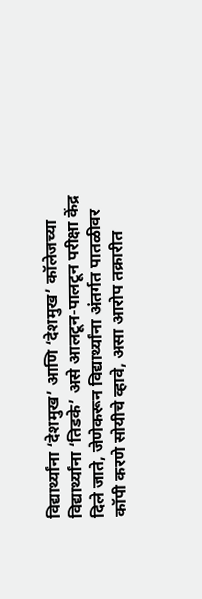विद्यार्थ्यांना ‘देशमुख’ आणि ‘देशमुख’ कॉलेजच्या विद्यार्थ्यांना ‘तिडके’ असे आलटून-पालटून परीक्षा केंद्र दिले जाते, जेणेकरून विद्यार्थ्यांना अंतर्गत पातळीवर कॉपी करणे सोयीचे व्हावे, असा आरोप तक्रारीत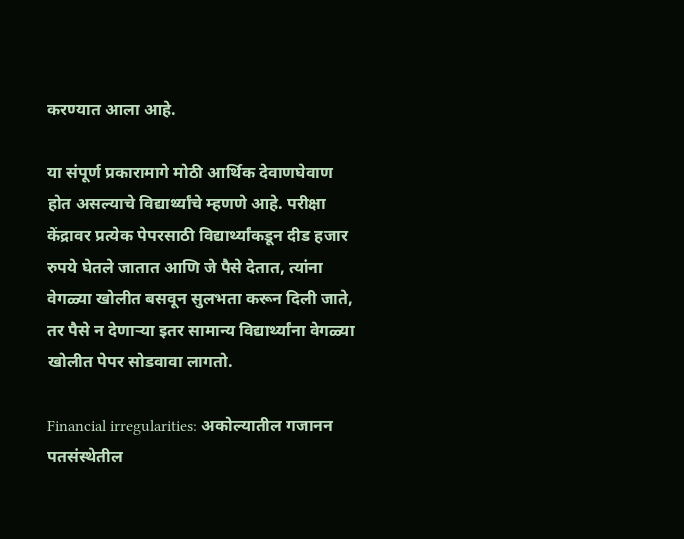करण्यात आला आहे.

या संपूर्ण प्रकारामागे मोठी आर्थिक देवाणघेवाण होत असल्याचे विद्यार्थ्यांचे म्हणणे आहे. परीक्षा केंद्रावर प्रत्येक पेपरसाठी विद्यार्थ्यांकडून दीड हजार रुपये घेतले जातात आणि जे पैसे देतात, त्यांना वेगळ्या खोलीत बसवून सुलभता करून दिली जाते, तर पैसे न देणाऱ्या इतर सामान्य विद्यार्थ्यांना वेगळ्या खोलीत पेपर सोडवावा लागतो.

Financial irregularities: अकोल्यातील गजानन पतसंस्थेतील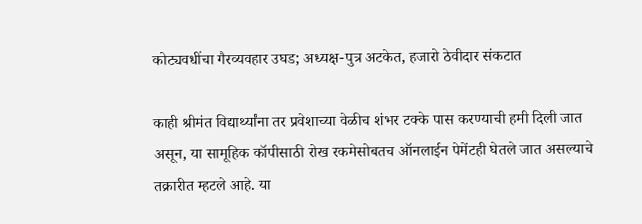कोट्यवधींचा गैरव्यवहार उघड; अध्यक्ष-पुत्र अटकेत, हजारो ठेवीदार संकटात

काही श्रीमंत विद्यार्थ्यांना तर प्रवेशाच्या वेळीच शंभर टक्के पास करण्याची हमी दिली जात असून, या सामूहिक कॉपीसाठी रोख रकमेसोबतच ऑनलाईन पेमेंटही घेतले जात असल्याचे तक्रारीत म्हटले आहे. या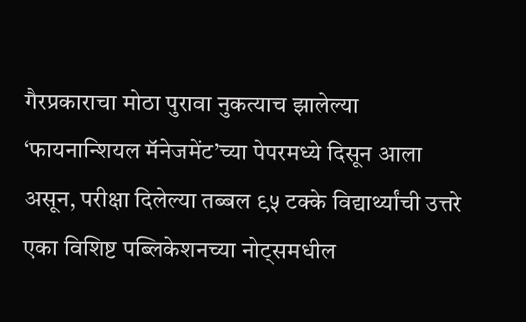गैरप्रकाराचा मोठा पुरावा नुकत्याच झालेल्या ‘फायनान्शियल मॅनेजमेंट’च्या पेपरमध्ये दिसून आला असून, परीक्षा दिलेल्या तब्बल ९५ टक्के विद्यार्थ्यांची उत्तरे एका विशिष्ट पब्लिकेशनच्या नोट्समधील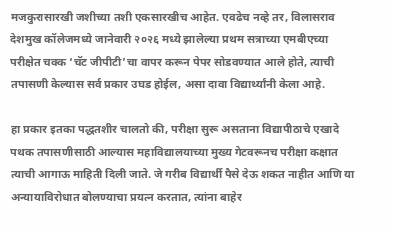मजकुरासारखी जशीच्या तशी एकसारखीच आहेत. एवढेच नव्हे तर, विलासराव देशमुख कॉलेजमध्ये जानेवारी २०२६ मध्ये झालेल्या प्रथम सत्राच्या एमबीएच्या परीक्षेत चक्क ‘चॅट जीपीटी’चा वापर करून पेपर सोडवण्यात आले होते, त्याची तपासणी केल्यास सर्व प्रकार उघड होईल, असा दावा विद्यार्थ्यांनी केला आहे.

हा प्रकार इतका पद्धतशीर चालतो की, परीक्षा सुरू असताना विद्यापीठाचे एखादे पथक तपासणीसाठी आल्यास महाविद्यालयाच्या मुख्य गेटवरूनच परीक्षा कक्षात त्याची आगाऊ माहिती दिली जाते. जे गरीब विद्यार्थी पैसे देऊ शकत नाहीत आणि या अन्यायाविरोधात बोलण्याचा प्रयत्न करतात, त्यांना बाहेर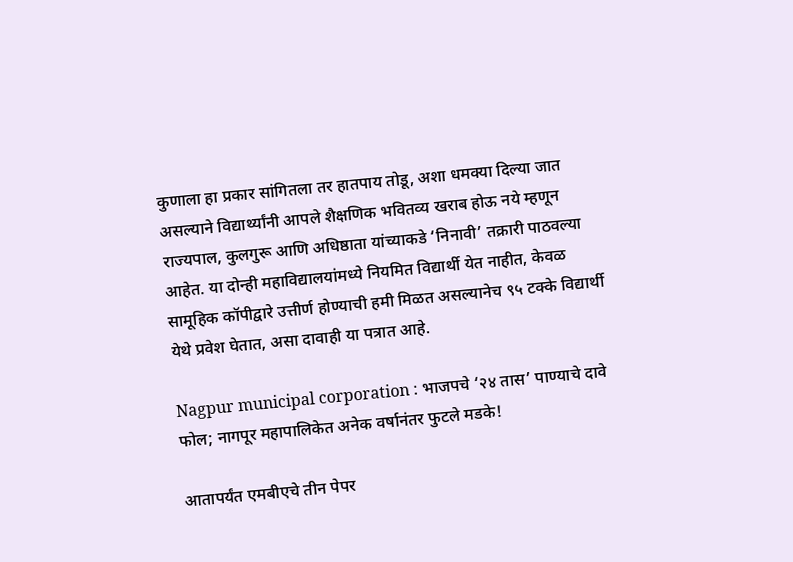कुणाला हा प्रकार सांगितला तर हातपाय तोडू, अशा धमक्या दिल्या जात असल्याने विद्यार्थ्यांनी आपले शैक्षणिक भवितव्य खराब होऊ नये म्हणून राज्यपाल, कुलगुरू आणि अधिष्ठाता यांच्याकडे ‘निनावी’ तक्रारी पाठवल्या आहेत. या दोन्ही महाविद्यालयांमध्ये नियमित विद्यार्थी येत नाहीत, केवळ सामूहिक कॉपीद्वारे उत्तीर्ण होण्याची हमी मिळत असल्यानेच ९५ टक्के विद्यार्थी येथे प्रवेश घेतात, असा दावाही या पत्रात आहे.

Nagpur municipal corporation : भाजपचे ‘२४ तास’ पाण्याचे दावे फोल; नागपूर महापालिकेत अनेक वर्षानंतर फुटले मडके!

आतापर्यंत एमबीएचे तीन पेपर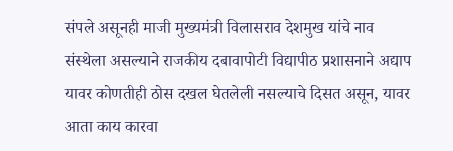संपले असूनही माजी मुख्यमंत्री विलासराव देशमुख यांचे नाव संस्थेला असल्याने राजकीय दबावापोटी विद्यापीठ प्रशासनाने अद्याप यावर कोणतीही ठोस दखल घेतलेली नसल्याचे दिसत असून, यावर आता काय कारवा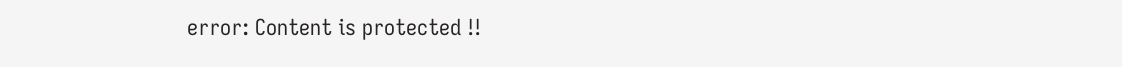error: Content is protected !!